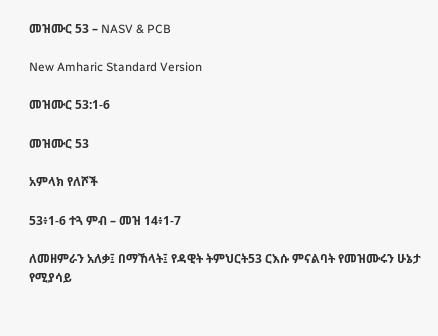መዝሙር 53 – NASV & PCB

New Amharic Standard Version

መዝሙር 53:1-6

መዝሙር 53

አምላክ የለሾች

53፥1-6 ተጓ ምብ – መዝ 14፥1-7

ለመዘምራን አለቃ፤ በማኸላት፤ የዳዊት ትምህርት53 ርእሱ ምናልባት የመዝሙሩን ሁኔታ የሚያሳይ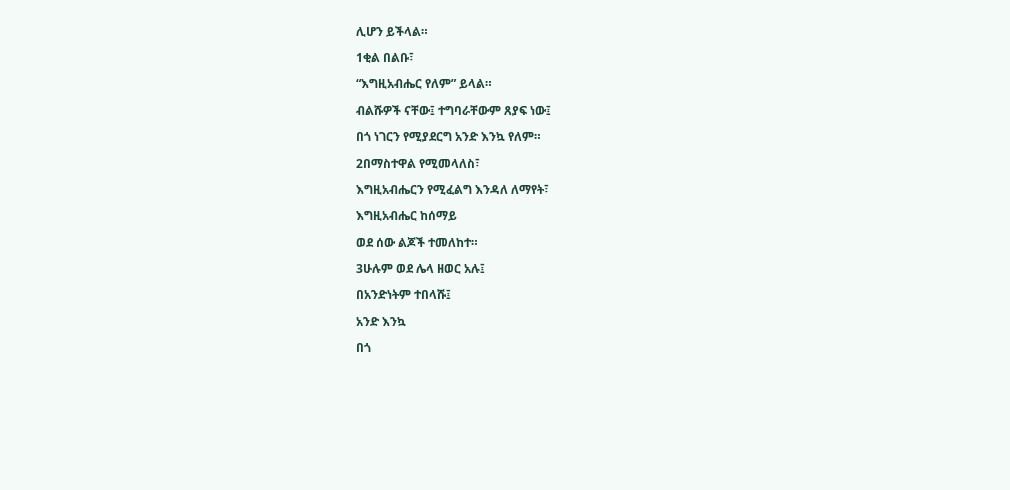ሊሆን ይችላል።

1ቂል በልቡ፣

“እግዚአብሔር የለም” ይላል።

ብልሹዎች ናቸው፤ ተግባራቸውም ጸያፍ ነው፤

በጎ ነገርን የሚያደርግ አንድ እንኳ የለም።

2በማስተዋል የሚመላለስ፣

እግዚአብሔርን የሚፈልግ እንዳለ ለማየት፣

እግዚአብሔር ከሰማይ

ወደ ሰው ልጆች ተመለከተ።

3ሁሉም ወደ ሌላ ዘወር አሉ፤

በአንድነትም ተበላሹ፤

አንድ እንኳ

በጎ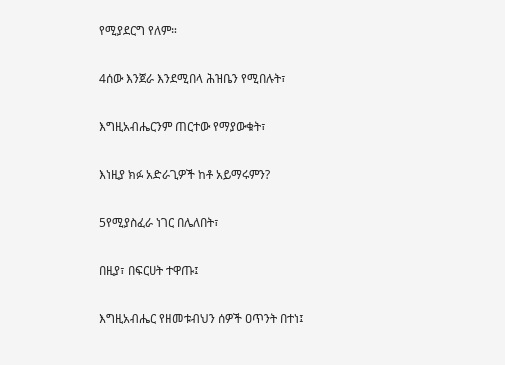የሚያደርግ የለም።

4ሰው እንጀራ እንደሚበላ ሕዝቤን የሚበሉት፣

እግዚአብሔርንም ጠርተው የማያውቁት፣

እነዚያ ክፉ አድራጊዎች ከቶ አይማሩምን?

5የሚያስፈራ ነገር በሌለበት፣

በዚያ፣ በፍርሀት ተዋጡ፤

እግዚአብሔር የዘመቱብህን ሰዎች ዐጥንት በተነ፤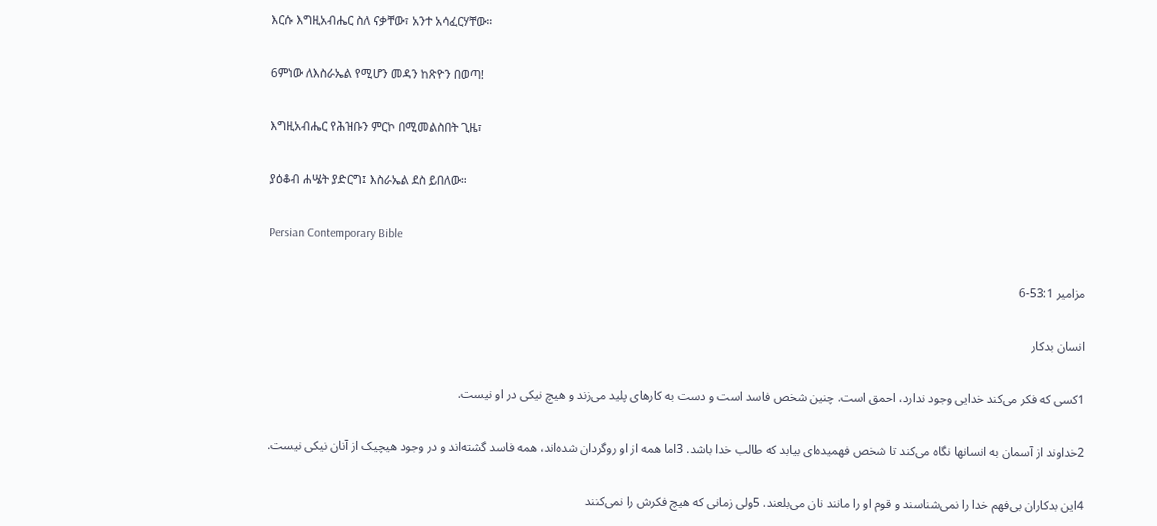እርሱ እግዚአብሔር ስለ ናቃቸው፣ አንተ አሳፈርሃቸው።

6ምነው ለእስራኤል የሚሆን መዳን ከጽዮን በወጣ!

እግዚአብሔር የሕዝቡን ምርኮ በሚመልስበት ጊዜ፣

ያዕቆብ ሐሤት ያድርግ፤ እስራኤል ደስ ይበለው።

Persian Contemporary Bible

مزامير 53:1-6

انسان بدكار

1كسی كه فكر می‌كند خدايی وجود ندارد، احمق است. چنين شخص فاسد است و دست به كارهای پليد می‌زند و هيچ نيكی در او نيست.

2خداوند از آسمان به انسانها نگاه می‌كند تا شخص فهميده‌ای بيابد كه طالب خدا باشد. 3اما همه از او روگردان شده‌اند، همه فاسد گشته‌اند و در وجود هيچيک از آنان نيكی نيست.

4اين بدكاران بی‌فهم خدا را نمی‌شناسند و قوم او را مانند نان می‌بلعند. 5ولی زمانی كه هيچ فكرش را نمی‌كنند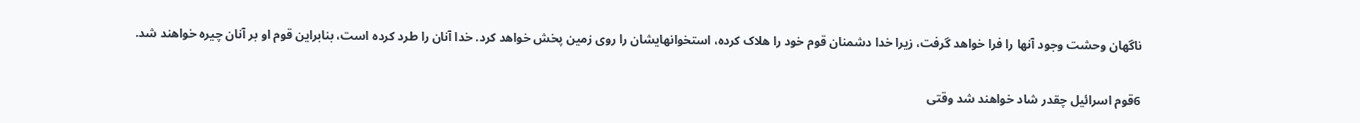ناگهان وحشت وجود آنها را فرا خواهد گرفت، زيرا خدا دشمنان قوم خود را هلاک كرده، استخوانهايشان را روی زمين پخش خواهد كرد. خدا آنان را طرد كرده است، بنابراين قوم او بر آنان چيره خواهند شد.

6قوم اسرائيل چقدر شاد خواهند شد وقتی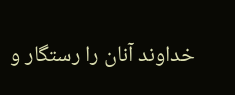خداوند آنان را رستگار و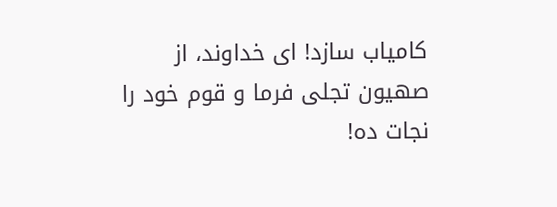كامياب سازد! ای خداوند، از صهيون تجلی فرما و قوم خود را نجات ده!